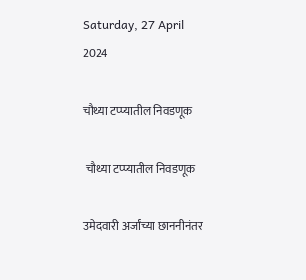Saturday, 27 April 2024

चौथ्या टप्प्यातील निवडणूक

 चौथ्या टप्प्यातील निवडणूक

उमेदवारी अर्जांच्या छाननीनंतर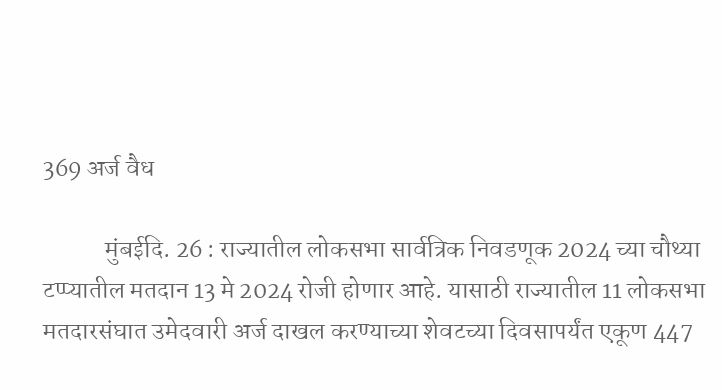369 अर्ज वैध

            मुंबईदि. 26 : राज्यातील लोकसभा सार्वत्रिक निवडणूक 2024 च्या चौथ्या टप्प्यातील मतदान 13 मे 2024 रोजी होणार आहे. यासाठी राज्यातील 11 लोकसभा मतदारसंघात उमेदवारी अर्ज दाखल करण्याच्या शेवटच्या दिवसापर्यंत एकूण 447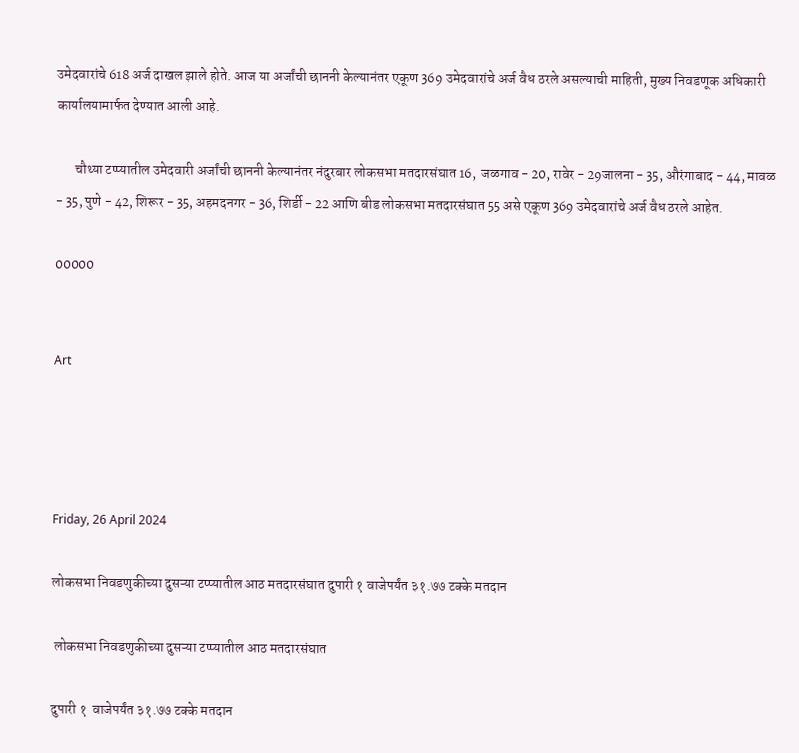उमेदवारांचे 618 अर्ज दाखल झाले होते. आज या अर्जांची छाननी केल्यानंतर एकूण 369 उमेदवारांचे अर्ज वैध ठरले असल्याची माहिती, मुख्य निवडणूक अधिकारी कार्यालयामार्फत देण्यात आली आहे.

       चौथ्या टप्प्यातील उमेदवारी अर्जांची छाननी केल्यानंतर नंदुरबार लोकसभा मतदारसंघात 16,  जळगाव - 20, रावेर - 29जालना - 35, औरंगाबाद - 44, मावळ - 35, पुणे - 42, शिरूर - 35, अहमदनगर - 36, शिर्डी - 22 आणि बीड लोकसभा मतदारसंघात 55 असे एकूण 369 उमेदवारांचे अर्ज वैध ठरले आहेत.

00000


Art




Friday, 26 April 2024

लोकसभा निवडणुकीच्या दुसऱ्या टप्प्यातील आठ मतदारसंघात दुपारी १ वाजेपर्यंत ३१.७७ टक्के मतदान

 लोकसभा निवडणुकीच्या दुसऱ्या टप्प्यातील आठ मतदारसंघात

दुपारी १  वाजेपर्यंत ३१.७७ टक्के मतदान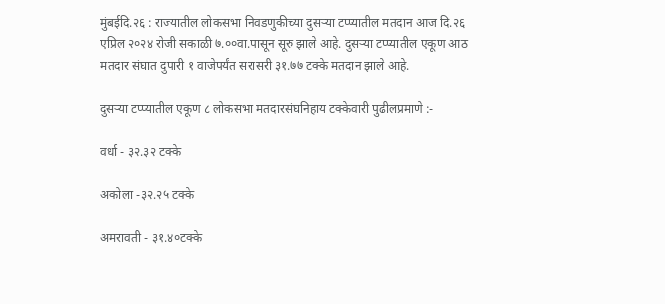मुंबईदि.२६ : राज्यातील लोकसभा निवडणुकीच्या दुसऱ्या टप्प्यातील मतदान आज दि.२६ एप्रिल २०२४ रोजी सकाळी ७.००वा.पासून सूरु झाले आहे. दुसऱ्या टप्प्यातील एकूण आठ मतदार संघात दुपारी १ वाजेपर्यंत सरासरी ३१.७७ टक्के मतदान झाले आहे.

दुसऱ्या टप्प्यातील एकूण ८ लोकसभा मतदारसंघनिहाय टक्केवारी पुढीलप्रमाणे :-

वर्धा - ३२.३२ टक्के

अकोला -३२.२५ टक्के

अमरावती - ३१.४०टक्के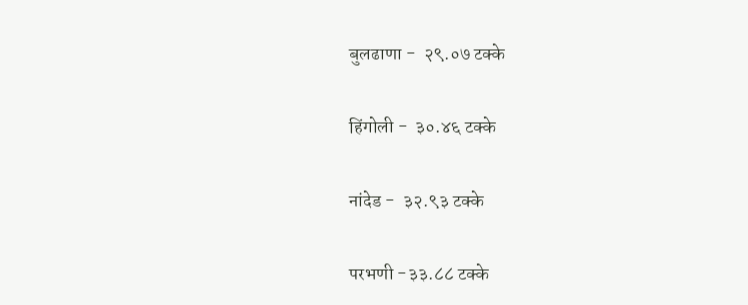बुलढाणा -  २९.०७ टक्के

हिंगोली -  ३०.४६ टक्के

नांदेड -  ३२.९३ टक्के

परभणी -३३.८८ टक्के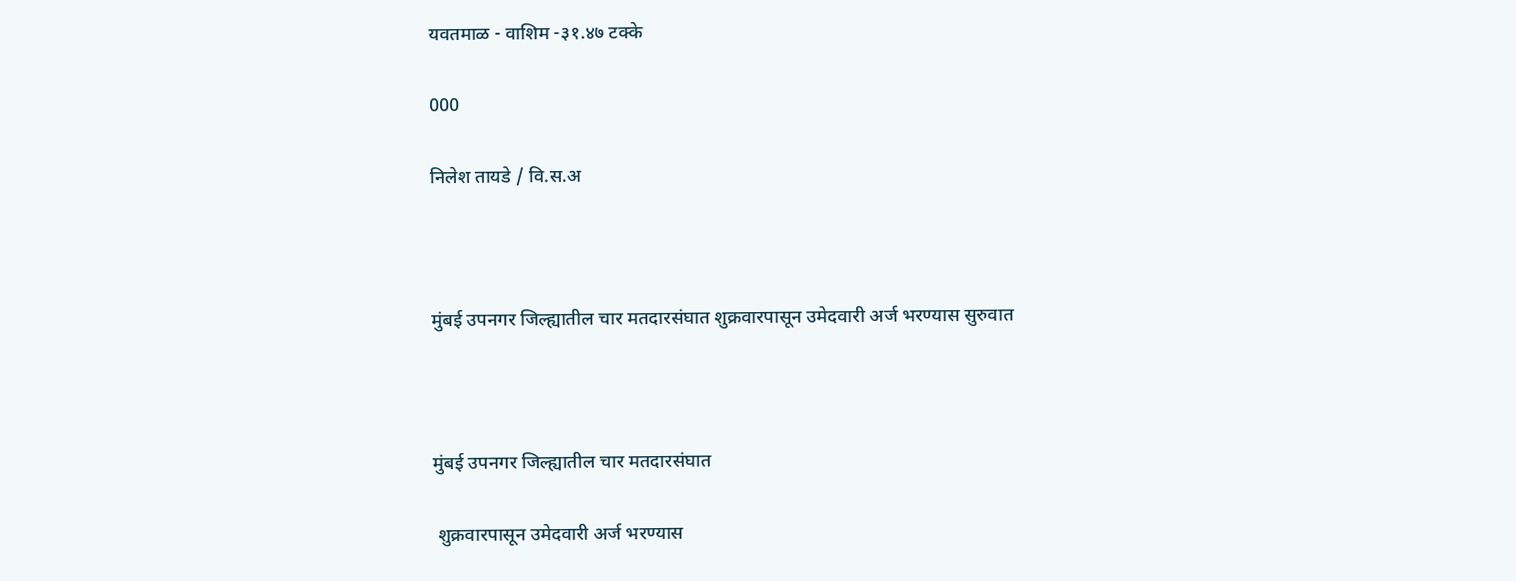यवतमाळ - वाशिम -३१.४७ टक्के

000

निलेश तायडे / वि.स.अ



मुंबई उपनगर जिल्ह्यातील चार मतदारसंघात शुक्रवारपासून उमेदवारी अर्ज भरण्यास सुरुवात



मुंबई उपनगर जिल्ह्यातील चार मतदारसंघात

 शुक्रवारपासून उमेदवारी अर्ज भरण्यास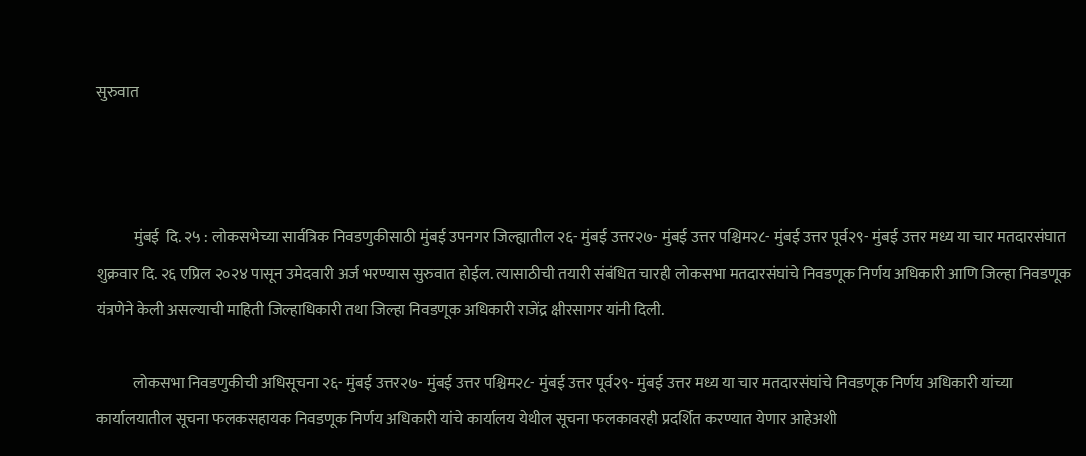सुरुवात



            मुंबई  दि. २५ : लोकसभेच्या सार्वत्रिक निवडणुकीसाठी मुंबई उपनगर जिल्ह्यातील २६- मुंबई उत्तर२७- मुंबई उत्तर पश्चिम२८- मुंबई उत्तर पूर्व२९- मुंबई उत्तर मध्य या चार मतदारसंघात शुक्रवार दि. २६ एप्रिल २०२४ पासून उमेदवारी अर्ज भरण्यास सुरुवात होईल. त्यासाठीची तयारी संबंधित चारही लोकसभा मतदारसंघांचे निवडणूक निर्णय अधिकारी आणि जिल्हा निवडणूक यंत्रणेने केली असल्याची माहिती जिल्हाधिकारी तथा जिल्हा निवडणूक अधिकारी राजेंद्र क्षीरसागर यांनी दिली.

            लोकसभा निवडणुकीची अधिसूचना २६- मुंबई उत्तर२७- मुंबई उत्तर पश्चिम२८- मुंबई उत्तर पूर्व२९- मुंबई उत्तर मध्य या चार मतदारसंघांचे निवडणूक निर्णय अधिकारी यांच्या कार्यालयातील सूचना फलकसहायक निवडणूक निर्णय अधिकारी यांचे कार्यालय येथील सूचना फलकावरही प्रदर्शित करण्यात येणार आहेअशी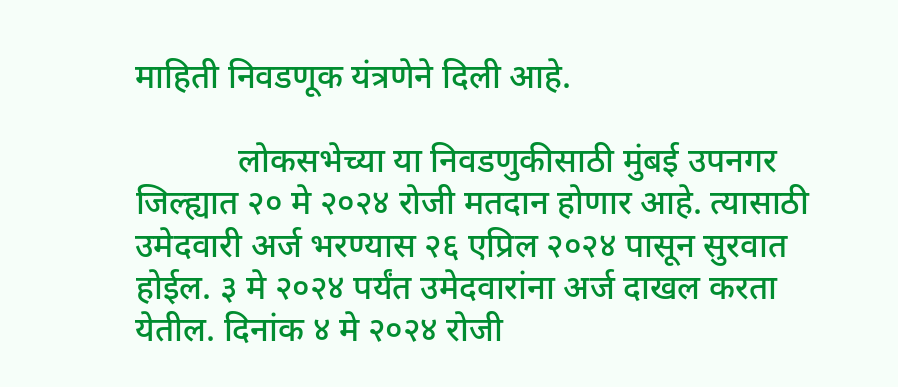माहिती निवडणूक यंत्रणेने दिली आहे.

            लोकसभेच्या या निवडणुकीसाठी मुंबई उपनगर जिल्ह्यात २० मे २०२४ रोजी मतदान होणार आहे. त्यासाठी उमेदवारी अर्ज भरण्यास २६ एप्रिल २०२४ पासून सुरवात होईल. ३ मे २०२४ पर्यंत उमेदवारांना अर्ज दाखल करता येतील. दिनांक ४ मे २०२४ रोजी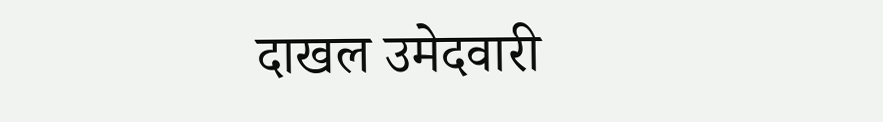दाखल उमेदवारी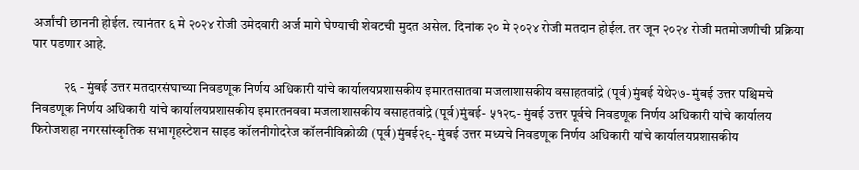अर्जांची छाननी होईल. त्यानंतर ६ मे २०२४ रोजी उमेदवारी अर्ज मागे घेण्याची शेवटची मुदत असेल. दिनांक २० मे २०२४ रोजी मतदान होईल. तर जून २०२४ रोजी मतमोजणीची प्रक्रिया पार पडणार आहे.

            २६ - मुंबई उत्तर मतदारसंघाच्या निवडणूक निर्णय अधिकारी यांचे कार्यालयप्रशासकीय इमारतसातवा मजलाशासकीय वसाहतवांद्रे (पूर्व)मुंबई येथे२७- मुंबई उत्तर पश्चिमचे निवडणूक निर्णय अधिकारी यांचे कार्यालयप्रशासकीय इमारतनववा मजलाशासकीय वसाहतवांद्रे (पूर्व)मुंबई- ५१२८- मुंबई उत्तर पूर्वचे निवडणूक निर्णय अधिकारी यांचे कार्यालय फिरोजशहा नगरसांस्कृतिक सभागृहस्टेशन साइड कॉलनीगोदरेज कॉलनीविक्रोळी (पूर्व)मुंबई२९- मुंबई उत्तर मध्यचे निवडणूक निर्णय अधिकारी यांचे कार्यालयप्रशासकीय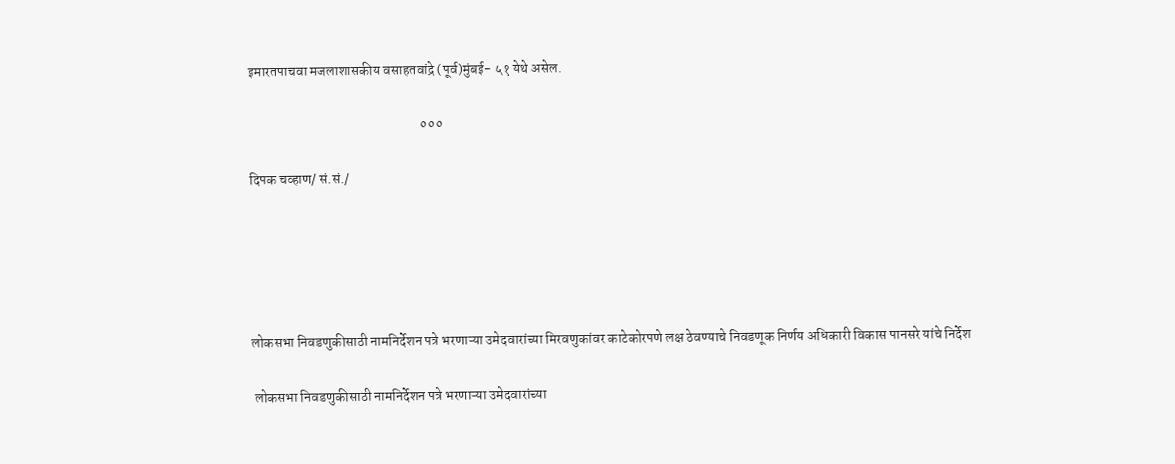इमारतपाचवा मजलाशासकीय वसाहतवांद्रे (पूर्व)मुंबई- ५१ येथे असेल.

                                                              ०००

दिपक चव्हाण/ सं.सं./





लोकसभा निवडणुकीसाठी नामनिर्देशन पत्रे भरणाऱ्या उमेदवारांच्या मिरवणुकांवर काटेकोरपणे लक्ष ठेवण्याचे निवडणूक निर्णय अधिकारी विकास पानसरे यांचे निर्देश

 लोकसभा निवडणुकीसाठी नामनिर्देशन पत्रे भरणाऱ्या उमेदवारांच्या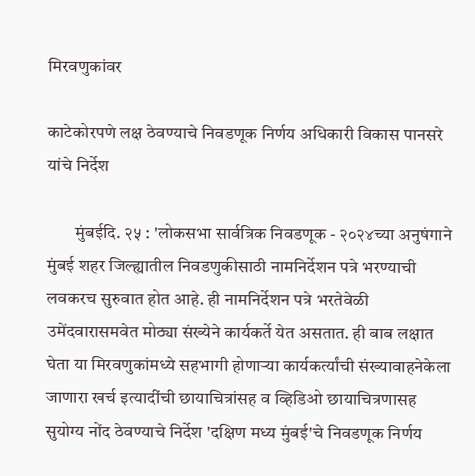मिरवणुकांवर

काटेकोरपणे लक्ष ठेवण्याचे निवडणूक निर्णय अधिकारी विकास पानसरे यांचे निर्देश

        मुंबईदि. २५ : 'लोकसभा सार्वत्रिक निवडणूक - २०२४च्या अनुषंगाने मुंबई शहर जिल्ह्यातील निवडणुकीसाठी नामनिर्देशन पत्रे भरण्याची लवकरच सुरुवात होत आहे. ही नामनिर्देशन पत्रे भरतेवेळी उमेंदवारासमवेत मोठ्या संख्येने कार्यकर्ते येत असतात. ही बाब लक्षात घेता या मिरवणुकांमध्ये सहभागी होणाऱ्या कार्यकर्त्यांची संख्यावाहनेकेला जाणारा खर्च इत्यादींची छायाचित्रांसह व व्हिडिओ छायाचित्रणासह सुयोग्य नोंद ठेवण्याचे निर्देश 'दक्षिण मध्य मुंबई'चे निवडणूक निर्णय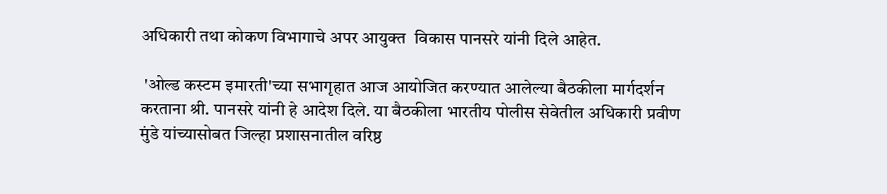अधिकारी तथा कोकण विभागाचे अपर आयुक्त  विकास पानसरे यांनी दिले आहेत.

 'ओल्ड कस्टम इमारती'च्या सभागृहात आज आयोजित करण्यात आलेल्या बैठकीला मार्गदर्शन करताना श्री. पानसरे यांनी हे आदेश दिले. या बैठकीला भारतीय पोलीस सेवेतील अधिकारी प्रवीण मुंडे यांच्यासोबत जिल्हा प्रशासनातील वरिष्ठ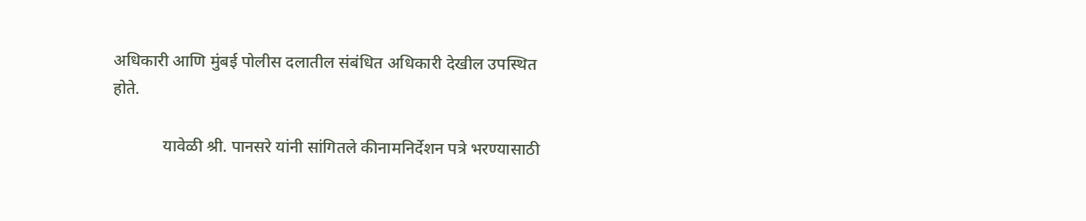अधिकारी आणि मुंबई पोलीस दलातील संबंधित अधिकारी देखील उपस्थित होते.

            यावेळी श्री. पानसरे यांनी सांगितले कीनामनिर्देशन पत्रे भरण्यासाठी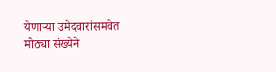येणाऱ्या उमेदवारांसमवेत मोठ्या संख्येने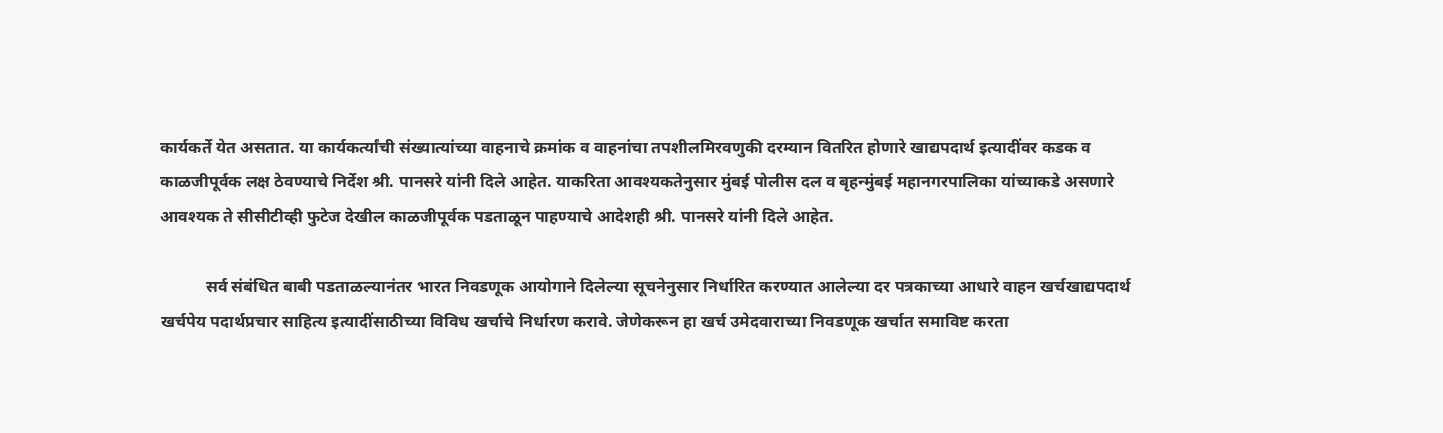कार्यकर्ते येत असतात. या कार्यकर्त्यांची संख्यात्यांच्या वाहनाचे क्रमांक व वाहनांचा तपशीलमिरवणुकी दरम्यान वितरित होणारे खाद्यपदार्थ इत्यादींवर कडक व काळजीपूर्वक लक्ष ठेवण्याचे निर्देश श्री. पानसरे यांनी दिले आहेत. याकरिता आवश्यकतेनुसार मुंबई पोलीस दल व बृहन्मुंबई महानगरपालिका यांच्याकडे असणारे आवश्यक ते सीसीटीव्ही फुटेज देखील काळजीपूर्वक पडताळून पाहण्याचे आदेशही श्री. पानसरे यांनी दिले आहेत.

           सर्व संबंधित बाबी पडताळल्यानंतर भारत निवडणूक आयोगाने दिलेल्या सूचनेनुसार निर्धारित करण्यात आलेल्या दर पत्रकाच्या आधारे वाहन खर्चखाद्यपदार्थ खर्चपेय पदार्थप्रचार साहित्य इत्यादींसाठीच्या विविध खर्चाचे निर्धारण करावे‌. जेणेकरून हा खर्च उमेदवाराच्या निवडणूक खर्चात समाविष्ट करता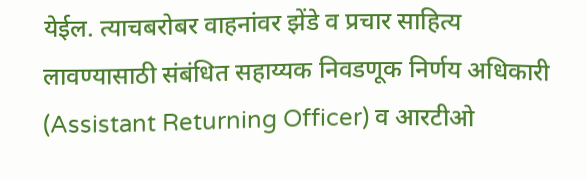येईल. त्याचबरोबर वाहनांवर झेंडे व प्रचार साहित्य लावण्यासाठी संबंधित सहाय्यक निवडणूक निर्णय अधिकारी (Assistant Returning Officer) व आरटीओ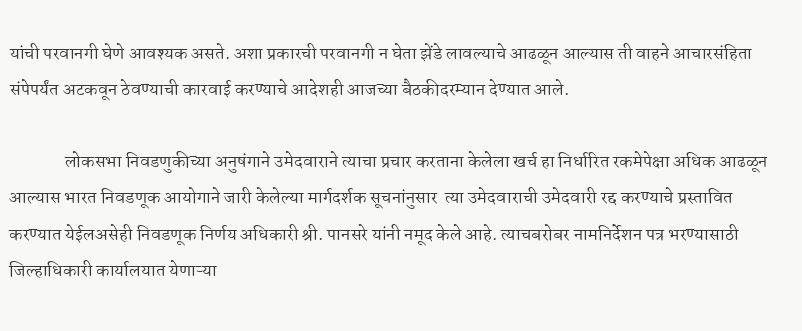यांची परवानगी घेणे आवश्यक असते. अशा प्रकारची परवानगी न घेता झेंडे लावल्याचे आढळून आल्यास ती वाहने आचारसंहिता संपेपर्यंत अटकवून ठेवण्याची कारवाई करण्याचे आदेशही आजच्या बैठकीदरम्यान देण्यात आले.

               लोकसभा निवडणुकीच्या अनुषंगाने उमेदवाराने त्याचा प्रचार करताना केलेला खर्च हा निर्धारित रकमेपेक्षा अधिक आढळून आल्यास भारत निवडणूक आयोगाने जारी केलेल्या मार्गदर्शक सूचनांनुसार  त्या उमेदवाराची उमेदवारी रद्द करण्याचे प्रस्तावित करण्यात येईलअसेही निवडणूक निर्णय अधिकारी श्री. पानसरे यांनी नमूद केले आहे. त्याचबरोबर नामनिर्देशन पत्र भरण्यासाठी जिल्हाधिकारी कार्यालयात येणाऱ्या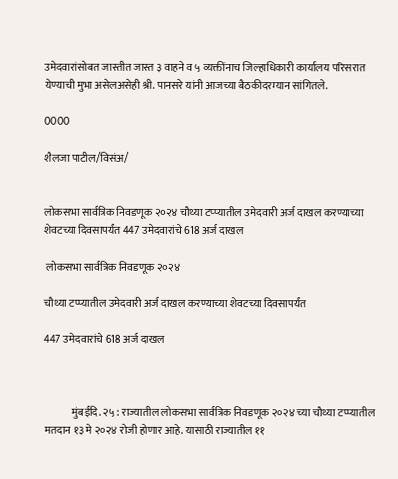उमेदवारांसोबत जास्तीत जास्त ३ वाहने व ५ व्यक्तींनाच जिल्हाधिकारी कार्यालय परिसरात येण्याची मुभा असेलअसेही श्री. पानसरे यांनी आजच्या बैठकीदरम्यान सांगितले.

0000

शैलजा पाटील/विसंअ/


लोकसभा सार्वत्रिक निवडणूक २०२४ चौथ्या टप्प्यातील उमेदवारी अर्ज दाखल करण्याच्या शेवटच्या दिवसापर्यंत 447 उमेदवारांचे 618 अर्ज दाखल

 लोकसभा सार्वत्रिक निवडणूक २०२४

चौथ्या टप्प्यातील उमेदवारी अर्ज दाखल करण्याच्या शेवटच्या दिवसापर्यंत

447 उमेदवारांचे 618 अर्ज दाखल



             मुंबईदि. २५ : राज्यातील लोकसभा सार्वत्रिक निवडणूक २०२४ च्या चौथ्या टप्प्यातील मतदान १३ मे २०२४ रोजी होणार आहे. यासाठी राज्यातील ११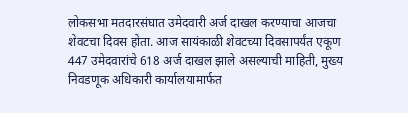लोकसभा मतदारसंघात उमेदवारी अर्ज दाखल करण्याचा आजचा शेवटचा दिवस होता. आज सायंकाळी शेवटच्या दिवसापर्यंत एकूण 447 उमेदवारांचे 618 अर्ज दाखल झाले असल्याची माहिती, मुख्य निवडणूक अधिकारी कार्यालयामार्फत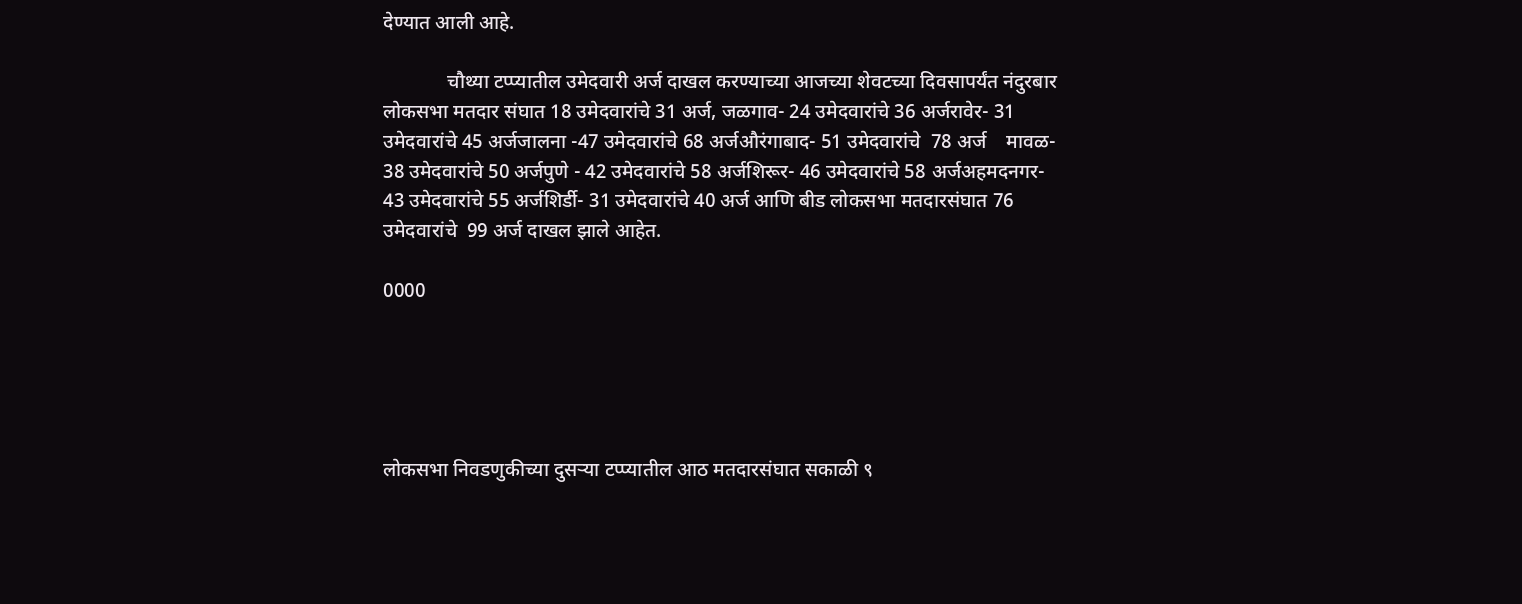देण्यात आली आहे.

             चौथ्या टप्प्यातील उमेदवारी अर्ज दाखल करण्याच्या आजच्या शेवटच्या दिवसापर्यंत नंदुरबार लोकसभा मतदार संघात 18 उमेदवारांचे 31 अर्ज, जळगाव- 24 उमेदवारांचे 36 अर्जरावेर- 31 उमेदवारांचे 45 अर्जजालना -47 उमेदवारांचे 68 अर्जऔरंगाबाद- 51 उमेदवारांचे  78 अर्ज    मावळ- 38 उमेदवारांचे 50 अर्जपुणे - 42 उमेदवारांचे 58 अर्जशिरूर- 46 उमेदवारांचे 58 अर्जअहमदनगर- 43 उमेदवारांचे 55 अर्जशिर्डी- 31 उमेदवारांचे 40 अर्ज आणि बीड लोकसभा मतदारसंघात 76 उमेदवारांचे  99 अर्ज दाखल झाले आहेत.

0000





लोकसभा निवडणुकीच्या दुसऱ्या टप्प्यातील आठ मतदारसंघात सकाळी ९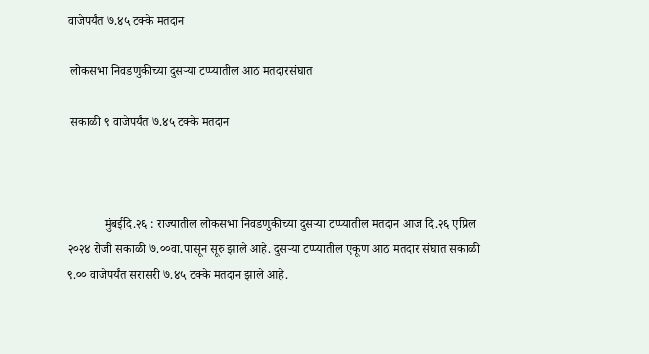वाजेपर्यंत ७.४५ टक्के मतदान

 लोकसभा निवडणुकीच्या दुसऱ्या टप्प्यातील आठ मतदारसंघात

 सकाळी ९ वाजेपर्यंत ७.४५ टक्के मतदान



            मुंबईदि.२६ : राज्यातील लोकसभा निवडणुकीच्या दुसऱ्या टप्प्यातील मतदान आज दि.२६ एप्रिल २०२४ रोजी सकाळी ७.००वा.पासून सूरु झाले आहे. दुसऱ्या टप्प्यातील एकूण आठ मतदार संघात सकाळी  ९.०० वाजेपर्यंत सरासरी ७.४५ टक्के मतदान झाले आहे.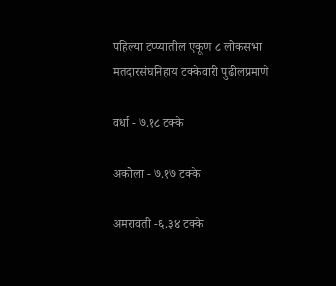पहिल्या टप्प्यातील एकूण ८ लोकसभा मतदारसंघनिहाय टक्केवारी पुढीलप्रमाणे

वर्धा - ७.१८ टक्के

अकोला - ७.१७ टक्के

अमरावती -६.३४ टक्के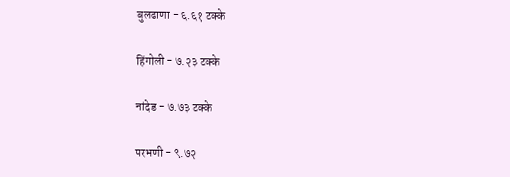बुलढाणा - ६.६१ टक्के

हिंगोली - ७.२३ टक्के

नांदेड - ७.७३ टक्के

परभणी - ९.७२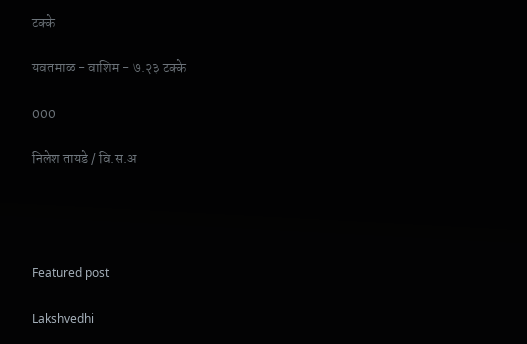टक्के

यवतमाळ - वाशिम - ७.२३ टक्के

000

निलेश तायडे / वि.स.अ




Featured post

Lakshvedhi